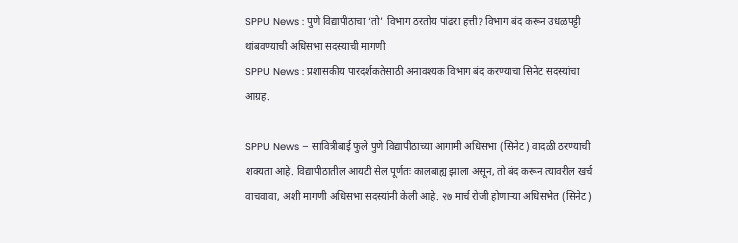SPPU News : पुणे विद्यापीठाचा ‘तो’ विभाग ठरतोय पांढरा हत्ती? विभाग बंद करून उधळपट्टी थांबवण्याची अधिसभा सदस्याची मागणी
SPPU News : प्रशासकीय पारदर्शकतेसाठी अनावश्यक विभाग बंद करण्याचा सिनेट सदस्यांचा आग्रह.

SPPU News – सावित्रीबाई फुले पुणे विद्यापीठाच्या आगामी अधिसभा (सिनेट) वादळी ठरण्याची शक्यता आहे. विद्यापीठातील आयटी सेल पूर्णतः कालबाह्य झाला असून, तो बंद करून त्यावरील खर्च वाचवावा, अशी मागणी अधिसभा सदस्यांनी केली आहे. २७ मार्च रोजी होणाऱ्या अधिसभेत (सिनेट)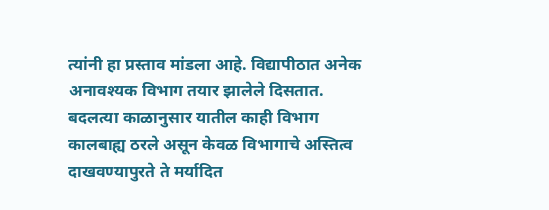त्यांनी हा प्रस्ताव मांडला आहे. विद्यापीठात अनेक अनावश्यक विभाग तयार झालेले दिसतात. बदलत्या काळानुसार यातील काही विभाग कालबाह्य ठरले असून केवळ विभागाचे अस्तित्व दाखवण्यापुरते ते मर्यादित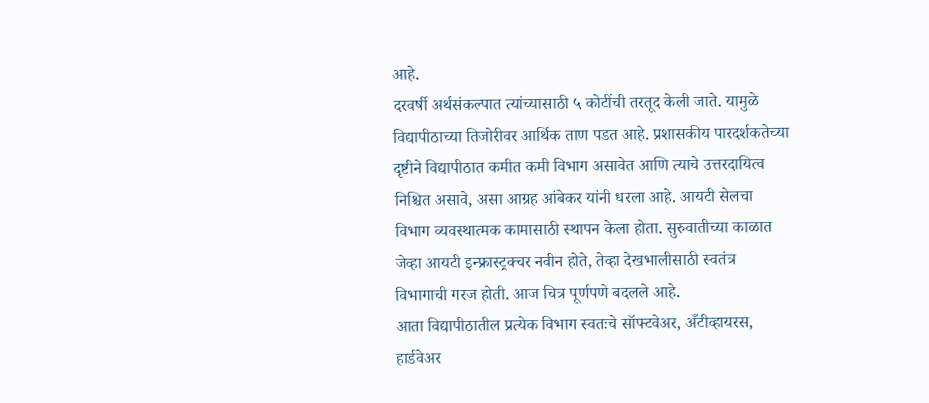आहे.
दरवर्षी अर्थसंकल्पात त्यांच्यासाठी ५ कोटींची तरतूद केली जाते. यामुळे विद्यापीठाच्या तिजोरीवर आर्थिक ताण पडत आहे. प्रशासकीय पारदर्शकतेच्या दृष्टीने विद्यापीठात कमीत कमी विभाग असावेत आणि त्याचे उत्तरदायित्व निश्चित असावे, असा आग्रह आंबेकर यांनी धरला आहे. आयटी सेलचा विभाग व्यवस्थात्मक कामासाठी स्थापन केला होता. सुरुवातीच्या काळात जेव्हा आयटी इन्फ्रास्ट्रक्चर नवीन होते, तेव्हा देखभालीसाठी स्वतंत्र विभागाची गरज होती. आज चित्र पूर्णपणे बदलले आहे.
आता विद्यापीठातील प्रत्येक विभाग स्वतःचे सॉफ्टवेअर, अँटीव्हायरस, हार्डवेअर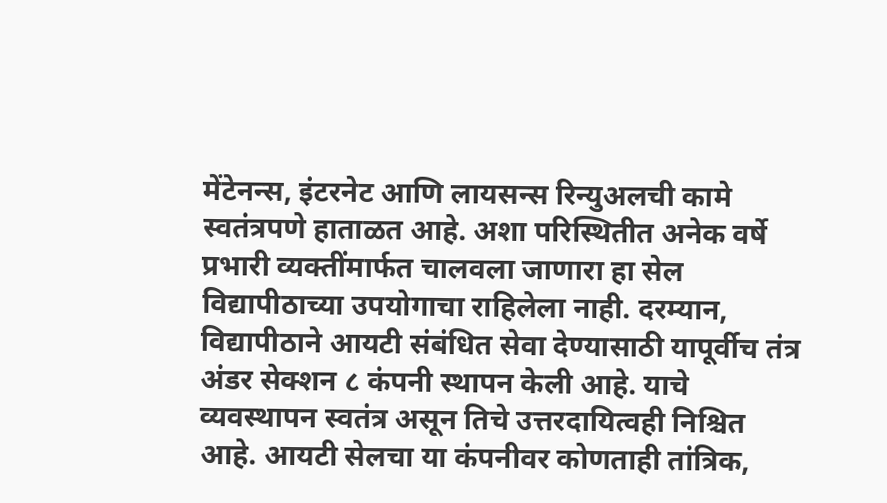मेंटेनन्स, इंटरनेट आणि लायसन्स रिन्युअलची कामे स्वतंत्रपणे हाताळत आहे. अशा परिस्थितीत अनेक वर्षे प्रभारी व्यक्तींमार्फत चालवला जाणारा हा सेल विद्यापीठाच्या उपयोगाचा राहिलेला नाही. दरम्यान, विद्यापीठाने आयटी संबंधित सेवा देण्यासाठी यापूर्वीच तंत्र अंडर सेक्शन ८ कंपनी स्थापन केली आहे. याचे व्यवस्थापन स्वतंत्र असून तिचे उत्तरदायित्वही निश्चित आहे. आयटी सेलचा या कंपनीवर कोणताही तांत्रिक,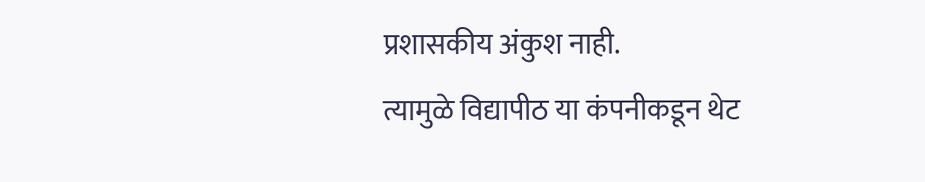प्रशासकीय अंकुश नाही.
त्यामुळे विद्यापीठ या कंपनीकडून थेट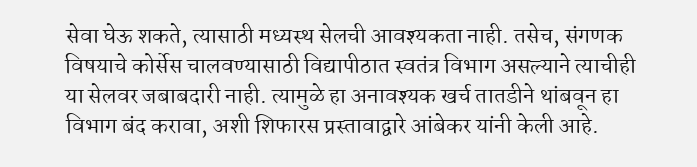सेवा घेऊ शकते, त्यासाठी मध्यस्थ सेलची आवश्यकता नाही. तसेच, संगणक विषयाचे कोर्सेस चालवण्यासाठी विद्यापीठात स्वतंत्र विभाग असल्याने त्याचीही या सेलवर जबाबदारी नाही. त्यामुळे हा अनावश्यक खर्च तातडीने थांबवून हा विभाग बंद करावा, अशी शिफारस प्रस्तावाद्वारे आंबेकर यांनी केली आहे.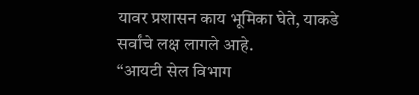यावर प्रशासन काय भूमिका घेते, याकडे सर्वांचे लक्ष लागले आहे.
“आयटी सेल विभाग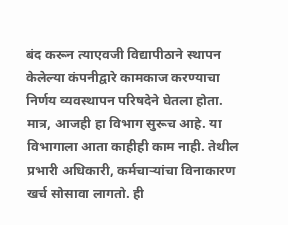बंद करून त्याएवजी विद्यापीठाने स्थापन केलेल्या कंपनीद्वारे कामकाज करण्याचा निर्णय व्यवस्थापन परिषदेने घेतला होता. मात्र, आजही हा विभाग सुरूच आहे. या विभागाला आता काहीही काम नाही. तेथील प्रभारी अधिकारी, कर्मचाऱ्यांचा विनाकारण खर्च सोसावा लागतो. ही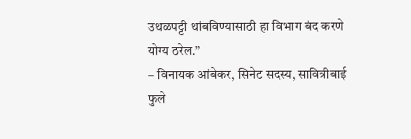उथळपट्टी थांबविण्यासाठी हा विभाग बंद करणे योग्य ठरेल.”
– विनायक आंबेकर, सिनेट सदस्य, सावित्रीबाई फुले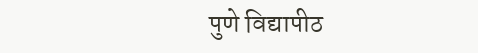पुणे विद्यापीठ